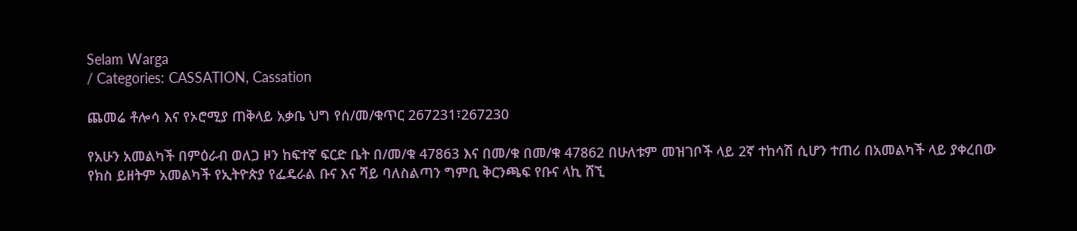Selam Warga
/ Categories: CASSATION, Cassation

ጨመሬ ቶሎሳ እና የኦሮሚያ ጠቅላይ አቃቤ ህግ የሰ/መ/ቁጥር 267231፣267230

የአሁን አመልካች በምዕራብ ወለጋ ዞን ከፍተኛ ፍርድ ቤት በ/መ/ቁ 47863 እና በመ/ቁ በመ/ቁ 47862 በሁለቱም መዝገቦች ላይ 2ኛ ተከሳሽ ሲሆን ተጠሪ በአመልካች ላይ ያቀረበው የክስ ይዘትም አመልካች የኢትዮጵያ የፌዴራል ቡና እና ሻይ ባለስልጣን ግምቢ ቅርንጫፍ የቡና ላኪ ሸኚ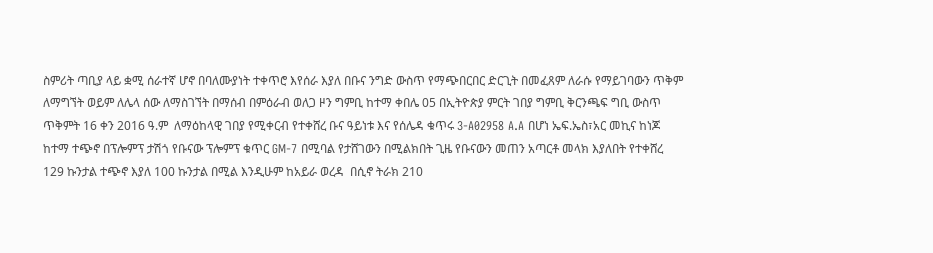ስምሪት ጣቢያ ላይ ቋሚ ሰራተኛ ሆኖ በባለሙያነት ተቀጥሮ እየሰራ እያለ በቡና ንግድ ውስጥ የማጭበርበር ድርጊት በመፈጸም ለራሱ የማይገባውን ጥቅም ለማግኘት ወይም ለሌላ ሰው ለማስገኘት በማሰብ በምዕራብ ወለጋ ዞን ግምቢ ከተማ ቀበሌ 05 በኢትዮጵያ ምርት ገበያ ግምቢ ቅርንጫፍ ግቢ ውስጥ ጥቅምት 16 ቀን 2016 ዓ.ም  ለማዕከላዊ ገበያ የሚቀርብ የተቀሸረ ቡና ዓይነቱ እና የሰሌዳ ቁጥሩ 3-A02958 A.A በሆነ ኤፍ.ኤስ፣አር መኪና ከነጆ ከተማ ተጭኖ በፕሎምፕ ታሽጎ የቡናው ፕሎምፕ ቁጥር GM-7 በሚባል የታሸገውን በሚልክበት ጊዜ የቡናውን መጠን አጣርቶ መላክ እያለበት የተቀሸረ 129 ኩንታል ተጭኖ እያለ 100 ኩንታል በሚል እንዲሁም ከአይራ ወረዳ  በሲኖ ትራክ 210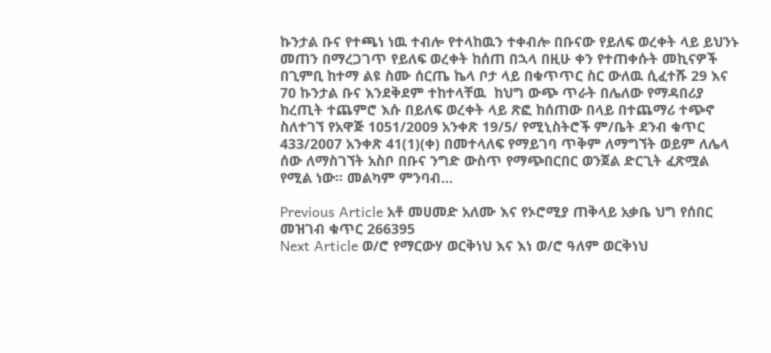ኩንታል ቡና የተጫነ ነዉ ተብሎ የተላከዉን ተቀብሎ በቡናው የይለፍ ወረቀት ላይ ይህንኑ መጠን በማረጋገጥ የይለፍ ወረቀት ከሰጠ በኋላ በዚሁ ቀን የተጠቀሱት መኪናዎች  በጊምቢ ከተማ ልዩ ስሙ ሰርጤ ኬላ ቦታ ላይ በቁጥጥር ስር ውለዉ ሲፈተሹ 29 እና 70 ኩንታል ቡና እንደቅደም ተከተላቸዉ  ከህግ ውጭ ጥራት በሌለው የማዳበሪያ ከረጢት ተጨምሮ እሱ በይለፍ ወረቀት ላይ ጽፎ ከሰጠው በላይ በተጨማሪ ተጭኖ ስለተገኘ የአዋጅ 1051/2009 አንቀጽ 19/5/ የሚኒስትሮች ም/ቤት ደንብ ቁጥር 433/2007 አንቀጽ 41(1)(ቀ) በመተላለፍ የማይገባ ጥቅም ለማግኘት ወይም ለሌላ ሰው ለማስገኘት አስቦ በቡና ንግድ ውስጥ የማጭበርበር ወንጀል ድርጊት ፈጽሟል የሚል ነው፡፡ መልካም ምንባብ…

Previous Article አቶ መሀመድ አለሙ እና የኦሮሚያ ጠቅላይ አቃቤ ህግ የሰበር መዝገብ ቁጥር 266395
Next Article ወ/ሮ የማርውሃ ወርቅነህ እና እነ ወ/ሮ ዓለም ወርቅነህ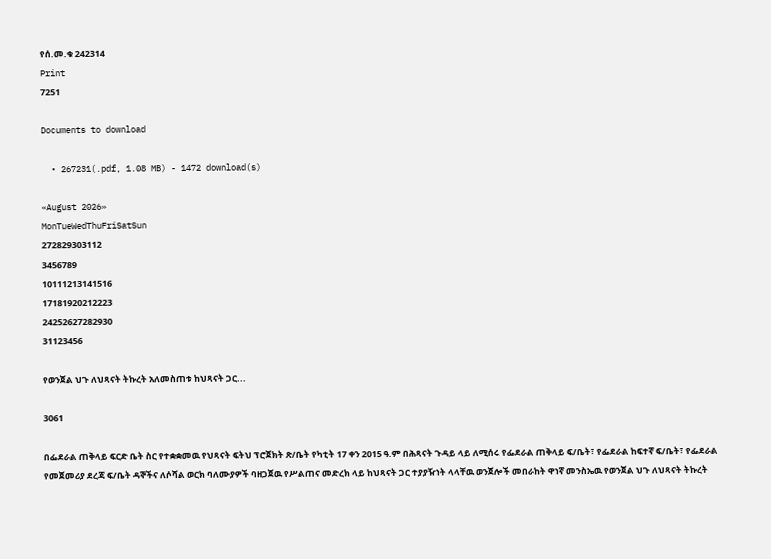የሰ.መ.ቁ 242314
Print
7251

Documents to download

  • 267231(.pdf, 1.08 MB) - 1472 download(s)

«August 2026»
MonTueWedThuFriSatSun
272829303112
3456789
10111213141516
17181920212223
24252627282930
31123456

የወንጀል ህጉ ለህጻናት ትኩረት አለመስጠቱ ከህጻናት ጋር...

3061

በፌደራል ጠቅላይ ፍርድ ቤት ስር የተቋቋመዉ የህጻናት ፍትህ ፕሮጀክት ጽ/ቤት የካቲት 17 ቀን 2015 ዓ.ም በሕጻናት ጉዳይ ላይ ለሚሰሩ የፌደራል ጠቅላይ ፍ/ቤት፣ የፌደራል ከፍተኛ ፍ/ቤት፣ የፌደራል የመጀመሪያ ደረጃ ፍ/ቤት ዳኞችና ለሶሻል ወርክ ባለሙያዎች ባዘጋጀዉ የሥልጠና መድረክ ላይ ከህጻናት ጋር ተያያዥነት ላላቸዉ ወንጀሎች መበራከት ዋነኛ መንስኤዉ የወንጀል ህጉ ለህጻናት ትኩረት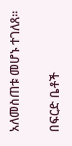አለመስጠቱ መሆኑ ተገለጸ፡፡

በፍርድ ቤቶች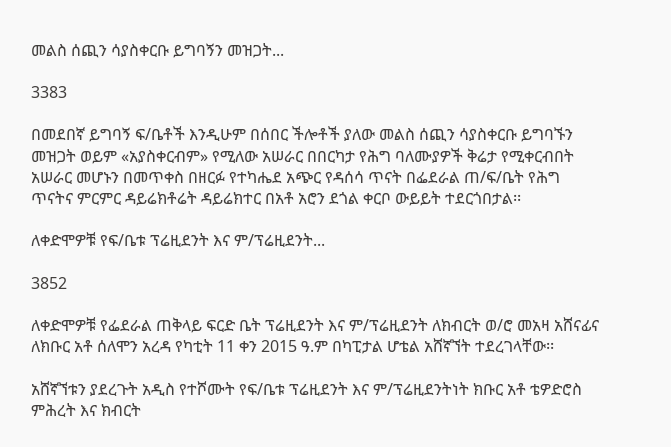መልስ ሰጪን ሳያስቀርቡ ይግባኝን መዝጋት...

3383

በመደበኛ ይግባኝ ፍ/ቤቶች እንዲሁም በሰበር ችሎቶች ያለው መልስ ሰጪን ሳያስቀርቡ ይግባኙን መዝጋት ወይም «አያስቀርብም» የሚለው አሠራር በበርካታ የሕግ ባለሙያዎች ቅሬታ የሚቀርብበት አሠራር መሆኑን በመጥቀስ በዘርፉ የተካሔደ አጭር የዳሰሳ ጥናት በፌደራል ጠ/ፍ/ቤት የሕግ ጥናትና ምርምር ዳይሬክቶሬት ዳይሬክተር በአቶ አሮን ደጎል ቀርቦ ውይይት ተደርጎበታል፡፡

ለቀድሞዎቹ የፍ/ቤቱ ፕሬዚደንት እና ም/ፕሬዚደንት...

3852

ለቀድሞዎቹ የፌደራል ጠቅላይ ፍርድ ቤት ፕሬዚደንት እና ም/ፕሬዚደንት ለክብርት ወ/ሮ መአዛ አሸናፊና ለክቡር አቶ ሰለሞን አረዳ የካቲት 11 ቀን 2015 ዓ.ም በካፒታል ሆቴል አሸኛኘት ተደረገላቸው፡፡

አሸኛኘቱን ያደረጉት አዲስ የተሾሙት የፍ/ቤቱ ፕሬዚደንት እና ም/ፕሬዚደንትነት ክቡር አቶ ቴዎድሮስ ምሕረት እና ክብርት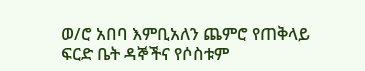ወ/ሮ አበባ እምቢአለን ጨምሮ የጠቅላይ ፍርድ ቤት ዳኞችና የሶስቱም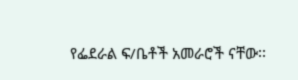የፌደራል ፍ/ቤቶች አመራሮች ናቸው፡፡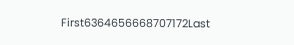First6364656668707172Last